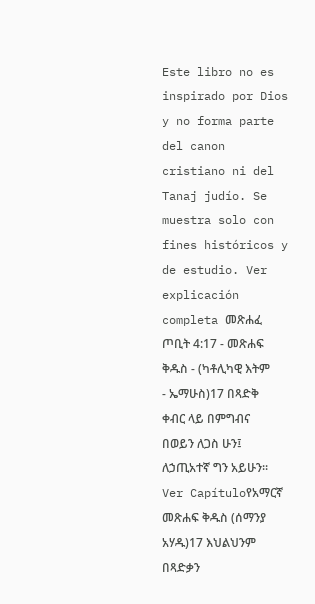Este libro no es inspirado por Dios y no forma parte del canon cristiano ni del Tanaj judío. Se muestra solo con fines históricos y de estudio. Ver explicación completa መጽሐፈ ጦቢት 4:17 - መጽሐፍ ቅዱስ - (ካቶሊካዊ እትም - ኤማሁስ)17 በጻድቅ ቀብር ላይ በምግብና በወይን ለጋስ ሁን፤ ለኃጢአተኛ ግን አይሁን። Ver Capítuloየአማርኛ መጽሐፍ ቅዱስ (ሰማንያ አሃዱ)17 እህልህንም በጻድቃን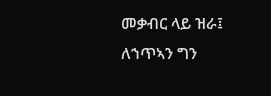መቃብር ላይ ዝራ፤ ለኀጥኣን ግን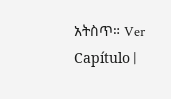አትስጥ። Ver Capítulo |